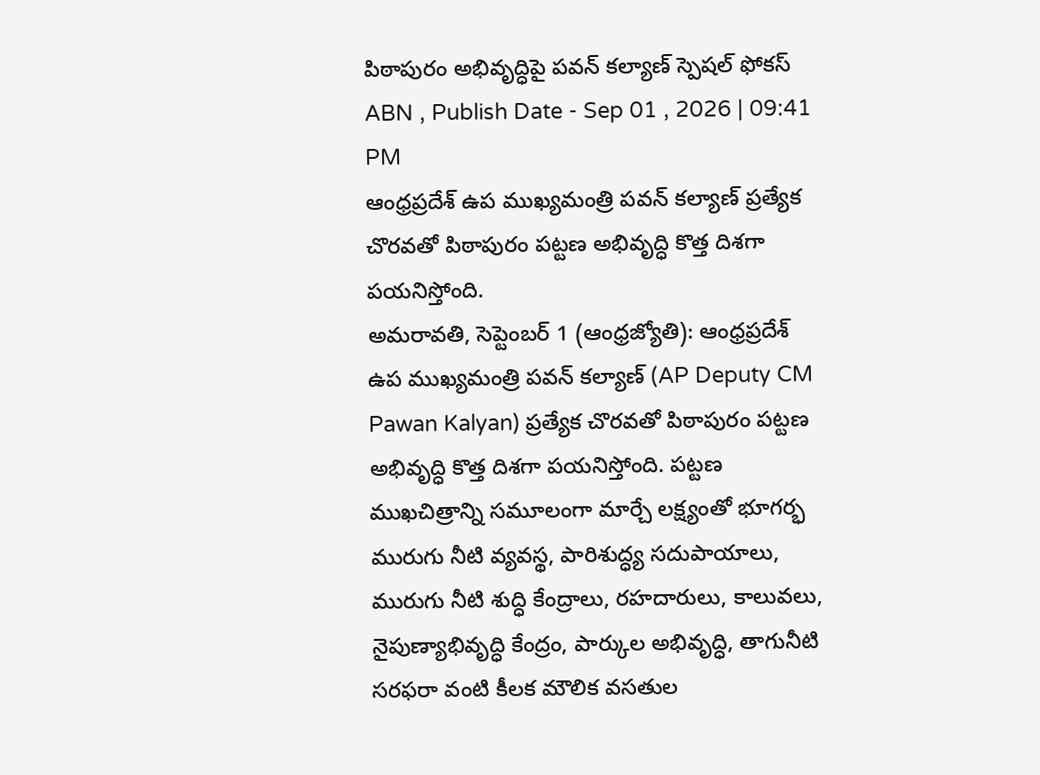పిఠాపురం అభివృద్ధిపై పవన్ కల్యాణ్ స్పెషల్ ఫోకస్
ABN , Publish Date - Sep 01 , 2026 | 09:41 PM
ఆంధ్రప్రదేశ్ ఉప ముఖ్యమంత్రి పవన్ కల్యాణ్ ప్రత్యేక చొరవతో పిఠాపురం పట్టణ అభివృద్ధి కొత్త దిశగా పయనిస్తోంది.
అమరావతి, సెప్టెంబర్ 1 (ఆంధ్రజ్యోతి): ఆంధ్రప్రదేశ్ ఉప ముఖ్యమంత్రి పవన్ కల్యాణ్ (AP Deputy CM Pawan Kalyan) ప్రత్యేక చొరవతో పిఠాపురం పట్టణ అభివృద్ధి కొత్త దిశగా పయనిస్తోంది. పట్టణ ముఖచిత్రాన్ని సమూలంగా మార్చే లక్ష్యంతో భూగర్భ మురుగు నీటి వ్యవస్థ, పారిశుద్ధ్య సదుపాయాలు, మురుగు నీటి శుద్ధి కేంద్రాలు, రహదారులు, కాలువలు, నైపుణ్యాభివృద్ధి కేంద్రం, పార్కుల అభివృద్ధి, తాగునీటి సరఫరా వంటి కీలక మౌలిక వసతుల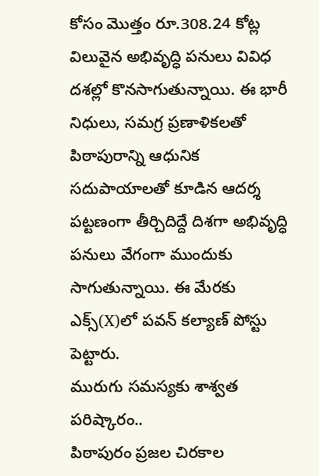కోసం మొత్తం రూ.308.24 కోట్ల విలువైన అభివృద్ధి పనులు వివిధ దశల్లో కొనసాగుతున్నాయి. ఈ భారీ నిధులు, సమగ్ర ప్రణాళికలతో పిఠాపురాన్ని ఆధునిక సదుపాయాలతో కూడిన ఆదర్శ పట్టణంగా తీర్చిదిద్దే దిశగా అభివృద్ధి పనులు వేగంగా ముందుకు సాగుతున్నాయి. ఈ మేరకు ఎక్స్(X)లో పవన్ కల్యాణ్ పోస్టు పెట్టారు.
మురుగు సమస్యకు శాశ్వత పరిష్కారం..
పిఠాపురం ప్రజల చిరకాల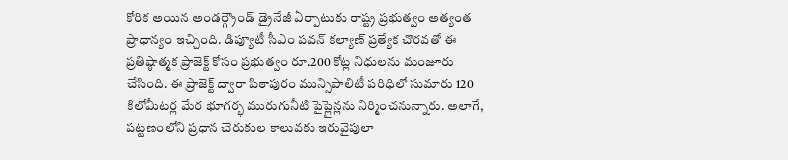కోరిక అయిన అండర్గ్రౌండ్ డ్రైనేజీ ఏర్పాటుకు రాష్ట్ర ప్రభుత్వం అత్యంత ప్రాధాన్యం ఇచ్చింది. డిప్యూటీ సీఎం పవన్ కల్యాణ్ ప్రత్యేక చొరవతో ఈ ప్రతిష్ఠాత్మక ప్రాజెక్ట్ కోసం ప్రభుత్వం రూ.200 కోట్ల నిధులను మంజూరు చేసింది. ఈ ప్రాజెక్ట్ ద్వారా పిఠాపురం మున్సిపాలిటీ పరిధిలో సుమారు 120 కిలోమీటర్ల మేర భూగర్భ మురుగునీటి పైప్లైన్లను నిర్మించనున్నారు. అలాగే, పట్టణంలోని ప్రధాన చెరుకుల కాలువకు ఇరువైపులా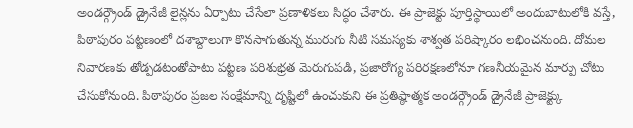అండర్గ్రౌండ్ డ్రైనేజీ లైన్లను ఏర్పాటు చేసేలా ప్రణాళికలు సిద్ధం చేశారు. ఈ ప్రాజెక్టు పూర్తిస్థాయిలో అందుబాటులోకి వస్తే, పిఠాపురం పట్టణంలో దశాబ్దాలుగా కొనసాగుతున్న మురుగు నీటి సమస్యకు శాశ్వత పరిష్కారం లభించనుంది. దోమల నివారణకు తోడ్పడటంతోపాటు పట్టణ పరిశుభ్రత మెరుగుపడి, ప్రజారోగ్య పరిరక్షణలోనూ గణనీయమైన మార్పు చోటు చేసుకోనుంది. పిఠాపురం ప్రజల సంక్షేమాన్ని దృష్టిలో ఉంచుకుని ఈ ప్రతిష్ఠాత్మక అండర్గ్రౌండ్ డ్రైనేజీ ప్రాజెక్ట్కు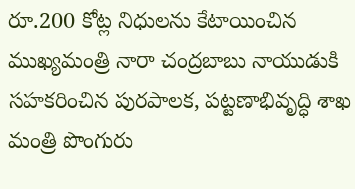రూ.200 కోట్ల నిధులను కేటాయించిన ముఖ్యమంత్రి నారా చంద్రబాబు నాయుడుకి సహకరించిన పురపాలక, పట్టణాభివృద్ధి శాఖ మంత్రి పొంగురు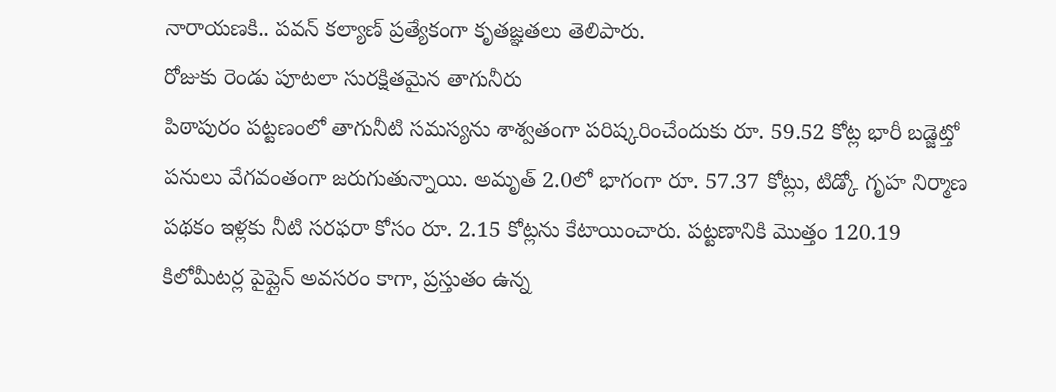నారాయణకి.. పవన్ కల్యాణ్ ప్రత్యేకంగా కృతజ్ఞతలు తెలిపారు.
రోజుకు రెండు పూటలా సురక్షితమైన తాగునీరు
పిఠాపురం పట్టణంలో తాగునీటి సమస్యను శాశ్వతంగా పరిష్కరించేందుకు రూ. 59.52 కోట్ల భారీ బడ్జెట్తో పనులు వేగవంతంగా జరుగుతున్నాయి. అమృత్ 2.0లో భాగంగా రూ. 57.37 కోట్లు, టిడ్కో గృహ నిర్మాణ పథకం ఇళ్లకు నీటి సరఫరా కోసం రూ. 2.15 కోట్లను కేటాయించారు. పట్టణానికి మొత్తం 120.19 కిలోమీటర్ల పైప్లైన్ అవసరం కాగా, ప్రస్తుతం ఉన్న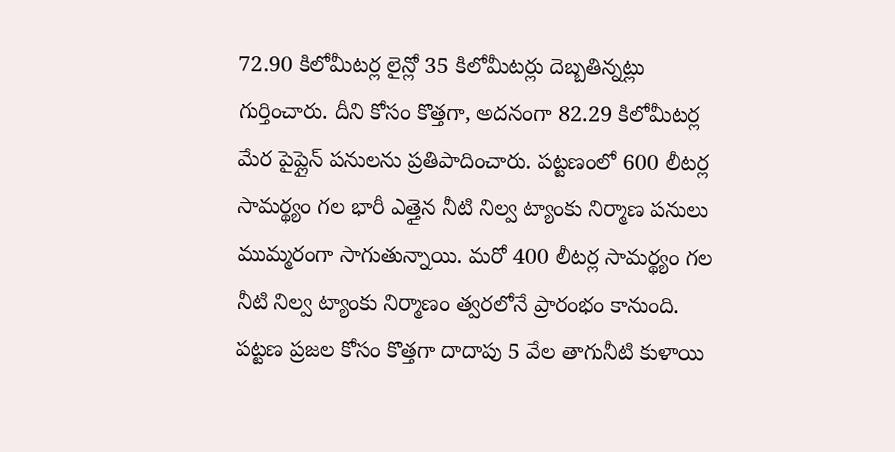72.90 కిలోమీటర్ల లైన్లో 35 కిలోమీటర్లు దెబ్బతిన్నట్లు గుర్తించారు. దీని కోసం కొత్తగా, అదనంగా 82.29 కిలోమీటర్ల మేర పైప్లైన్ పనులను ప్రతిపాదించారు. పట్టణంలో 600 లీటర్ల సామర్థ్యం గల భారీ ఎత్తైన నీటి నిల్వ ట్యాంకు నిర్మాణ పనులు ముమ్మరంగా సాగుతున్నాయి. మరో 400 లీటర్ల సామర్థ్యం గల నీటి నిల్వ ట్యాంకు నిర్మాణం త్వరలోనే ప్రారంభం కానుంది. పట్టణ ప్రజల కోసం కొత్తగా దాదాపు 5 వేల తాగునీటి కుళాయి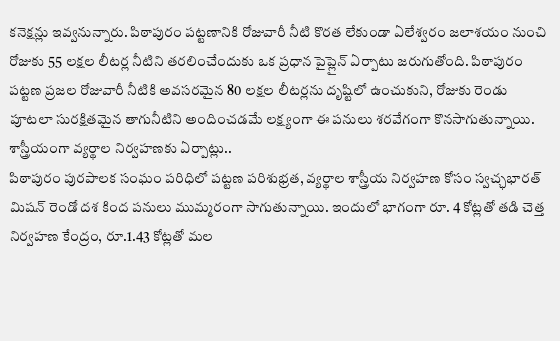కనెక్షన్లు ఇవ్వనున్నారు. పిఠాపురం పట్టణానికి రోజువారీ నీటి కొరత లేకుండా ఏలేశ్వరం జలాశయం నుంచి రోజుకు 55 లక్షల లీటర్ల నీటిని తరలించేందుకు ఒక ప్రధాన పైప్లైన్ ఏర్పాటు జరుగుతోంది. పిఠాపురం పట్టణ ప్రజల రోజువారీ నీటికి అవసరమైన 80 లక్షల లీటర్లను దృష్టిలో ఉంచుకుని, రోజుకు రెండు పూటలా సురక్షితమైన తాగునీటిని అందించడమే లక్ష్యంగా ఈ పనులు శరవేగంగా కొనసాగుతున్నాయి.
శాస్త్రీయంగా వ్యర్థాల నిర్వహణకు ఏర్పాట్లు..
పిఠాపురం పురపాలక సంఘం పరిధిలో పట్టణ పరిశుభ్రత, వ్యర్థాల శాస్త్రీయ నిర్వహణ కోసం స్వచ్ఛభారత్ మిషన్ రెండో దశ కింద పనులు ముమ్మరంగా సాగుతున్నాయి. ఇందులో భాగంగా రూ. 4 కోట్లతో తడి చెత్త నిర్వహణ కేంద్రం, రూ.1.43 కోట్లతో మల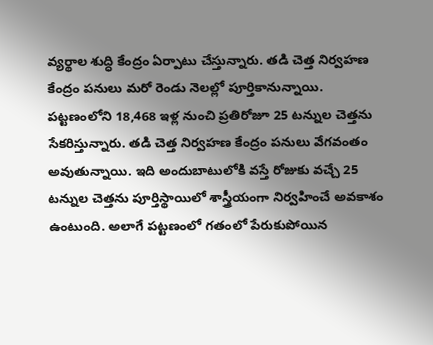వ్యర్థాల శుద్ధి కేంద్రం ఏర్పాటు చేస్తున్నారు. తడి చెత్త నిర్వహణ కేంద్రం పనులు మరో రెండు నెలల్లో పూర్తికానున్నాయి. పట్టణంలోని 18,468 ఇళ్ల నుంచి ప్రతిరోజూ 25 టన్నుల చెత్తను సేకరిస్తున్నారు. తడి చెత్త నిర్వహణ కేంద్రం పనులు వేగవంతం అవుతున్నాయి. ఇది అందుబాటులోకి వస్తే రోజుకు వచ్చే 25 టన్నుల చెత్తను పూర్తిస్థాయిలో శాస్త్రీయంగా నిర్వహించే అవకాశం ఉంటుంది. అలాగే పట్టణంలో గతంలో పేరుకుపోయిన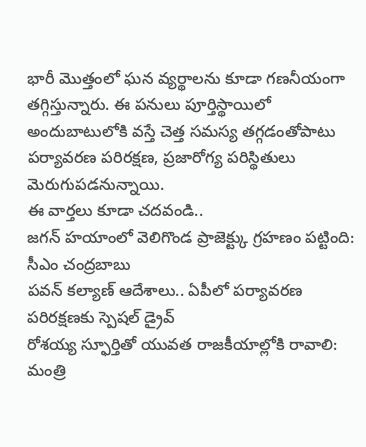భారీ మొత్తంలో ఘన వ్యర్థాలను కూడా గణనీయంగా తగ్గిస్తున్నారు. ఈ పనులు పూర్తిస్థాయిలో అందుబాటులోకి వస్తే చెత్త సమస్య తగ్గడంతోపాటు పర్యావరణ పరిరక్షణ, ప్రజారోగ్య పరిస్థితులు మెరుగుపడనున్నాయి.
ఈ వార్తలు కూడా చదవండి..
జగన్ హయాంలో వెలిగొండ ప్రాజెక్ట్కు గ్రహణం పట్టింది: సీఎం చంద్రబాబు
పవన్ కల్యాణ్ ఆదేశాలు.. ఏపీలో పర్యావరణ పరిరక్షణకు స్పెషల్ డ్రైవ్
రోశయ్య స్ఫూర్తితో యువత రాజకీయాల్లోకి రావాలి: మంత్రి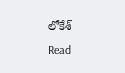లోకేశ్
Read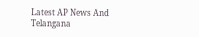Latest AP News And Telangana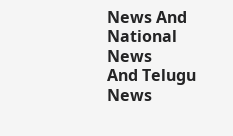News And National News
And Telugu News